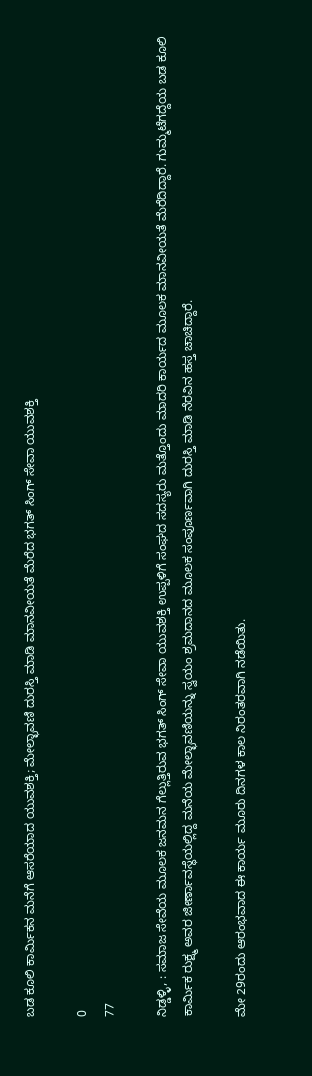ಬಡ ಕೂಲಿ ಕಾರ್ಮಿಕನ ಮನೆಗೆ ಆಸರೆಯಾದ ಯುವಶಕ್ತಿ; ಮೇಲ್ಛಾವಣಿ ದುರಸ್ತಿ ಮಾಡಿ ಮಾನವೀಯತೆ ಮೆರೆದ ಭಗತ್ ಸಿಂಗ್ ಸೇವಾ ಯುವಶಕ್ತಿ

0
77

ನಿಡ್ಡಳ್ಳಿ, : ಸಮಾಜ ಸೇವೆಯ ಮೂಲಕ ಜನಮನ ಗೆಲ್ಲುತ್ತಿರುವ ಭಗತ್ ಸಿಂಗ್ ಸೇವಾ ಯುವಶಕ್ತಿ ಉಪ್ಪಳಿಗೆ ಸಂಘದ ಸದಸ್ಯರು ಮತ್ತೊಂದು ಮಾದರಿ ಕಾರ್ಯದ ಮೂಲಕ ಮಾನವೀಯತೆ ಮೆರೆದಿದ್ದಾರೆ. ಗುಮ್ಮಟೆಗದ್ದೆಯ ಬಡ ಕೂಲಿ ಕಾರ್ಮಿಕ ರುಕ್ಷ್ಮ ಅವರ ಜೀರ್ಣಾವಸ್ಥೆಯಲ್ಲಿದ್ದ ಮನೆಯ ಮೇಲ್ಛಾವಣಿಯನ್ನು ಸ್ವಯಂ ಶ್ರಮದಾನದ ಮೂಲಕ ಸಂಪೂರ್ಣವಾಗಿ ದುರಸ್ತಿ ಮಾಡಿ ನೆರವಿನ ಹಸ್ತ ಚಾಚಿದ್ದಾರೆ.

ಮೇ 29ರಂದು ಆರಂಭವಾದ ಈ ಕಾರ್ಯ ಮೂರು ದಿನಗಳ ಕಾಲ ನಿರಂತರವಾಗಿ ನಡೆಯಿತು.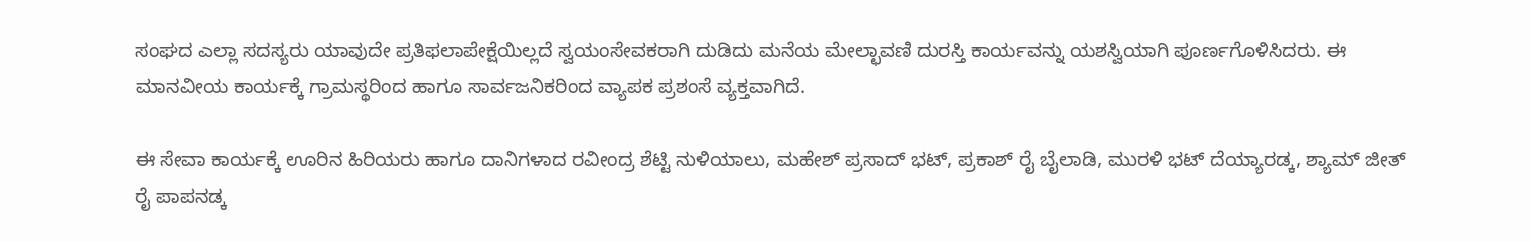ಸಂಘದ ಎಲ್ಲಾ ಸದಸ್ಯರು ಯಾವುದೇ ಪ್ರತಿಫಲಾಪೇಕ್ಷೆಯಿಲ್ಲದೆ ಸ್ವಯಂಸೇವಕರಾಗಿ ದುಡಿದು ಮನೆಯ ಮೇಲ್ಛಾವಣಿ ದುರಸ್ತಿ ಕಾರ್ಯವನ್ನು ಯಶಸ್ವಿಯಾಗಿ ಪೂರ್ಣಗೊಳಿಸಿದರು. ಈ ಮಾನವೀಯ ಕಾರ್ಯಕ್ಕೆ ಗ್ರಾಮಸ್ಥರಿಂದ ಹಾಗೂ ಸಾರ್ವಜನಿಕರಿಂದ ವ್ಯಾಪಕ ಪ್ರಶಂಸೆ ವ್ಯಕ್ತವಾಗಿದೆ.

ಈ ಸೇವಾ ಕಾರ್ಯಕ್ಕೆ ಊರಿನ ಹಿರಿಯರು ಹಾಗೂ ದಾನಿಗಳಾದ ರವೀಂದ್ರ ಶೆಟ್ಟಿ ನುಳಿಯಾಲು, ಮಹೇಶ್ ಪ್ರಸಾದ್ ಭಟ್, ಪ್ರಕಾಶ್ ರೈ ಬೈಲಾಡಿ, ಮುರಳಿ ಭಟ್ ದೆಯ್ಯಾರಡ್ಕ, ಶ್ಯಾಮ್ ಜೀತ್ ರೈ ಪಾಪನಡ್ಕ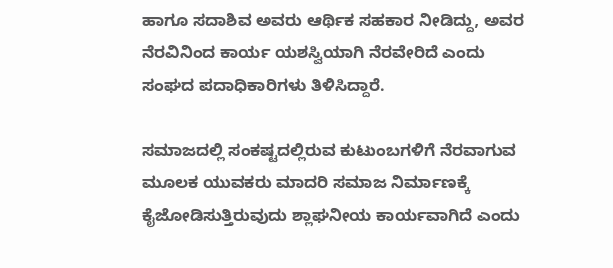ಹಾಗೂ ಸದಾಶಿವ ಅವರು ಆರ್ಥಿಕ ಸಹಕಾರ ನೀಡಿದ್ದು, ಅವರ ನೆರವಿನಿಂದ ಕಾರ್ಯ ಯಶಸ್ವಿಯಾಗಿ ನೆರವೇರಿದೆ ಎಂದು ಸಂಘದ ಪದಾಧಿಕಾರಿಗಳು ತಿಳಿಸಿದ್ದಾರೆ.

ಸಮಾಜದಲ್ಲಿ ಸಂಕಷ್ಟದಲ್ಲಿರುವ ಕುಟುಂಬಗಳಿಗೆ ನೆರವಾಗುವ ಮೂಲಕ ಯುವಕರು ಮಾದರಿ ಸಮಾಜ ನಿರ್ಮಾಣಕ್ಕೆ ಕೈಜೋಡಿಸುತ್ತಿರುವುದು ಶ್ಲಾಘನೀಯ ಕಾರ್ಯವಾಗಿದೆ ಎಂದು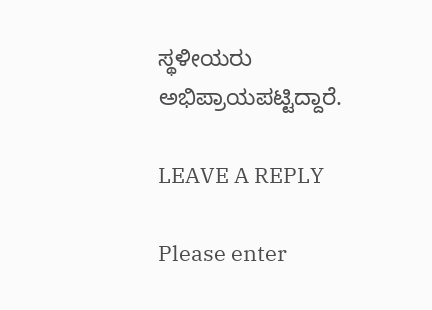ಸ್ಥಳೀಯರು ಅಭಿಪ್ರಾಯಪಟ್ಟಿದ್ದಾರೆ.

LEAVE A REPLY

Please enter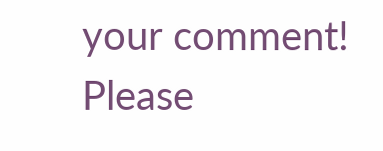your comment!
Please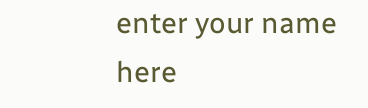enter your name here